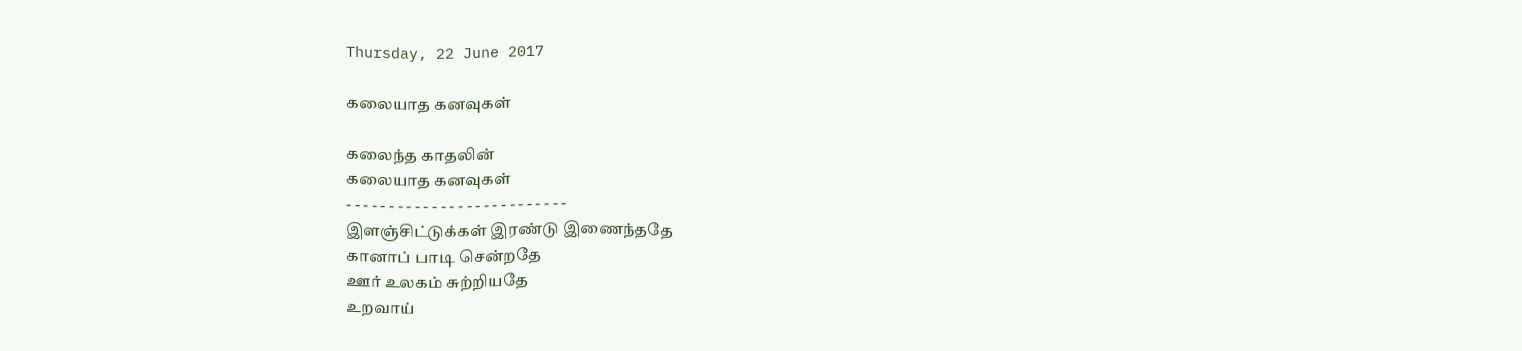Thursday, 22 June 2017

கலையாத கனவுகள்

கலைந்த காதலின்
கலையாத கனவுகள்
- - - - - - - - - - - - - - - - - - - - - - - - - -
இளஞ்சிட்டுக்கள் இரண்டு இணைந்ததே
கானாப் பாடி சென்றதே
ஊர் உலகம் சுற்றியதே
உறவாய்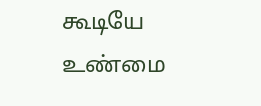கூடியே
உண்மை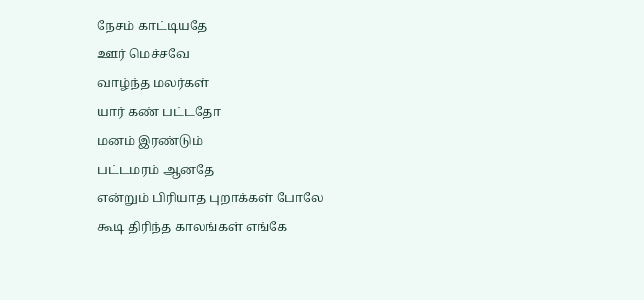நேசம் காட்டியதே
ஊர் மெச்சவே
வாழ்ந்த மலர்கள்
யார் கண் பட்டதோ
மனம் இரண்டும்
பட்டமரம் ஆனதே
என்றும் பிரியாத புறாக்கள் போலே
கூடி திரிந்த காலங்கள் எங்கே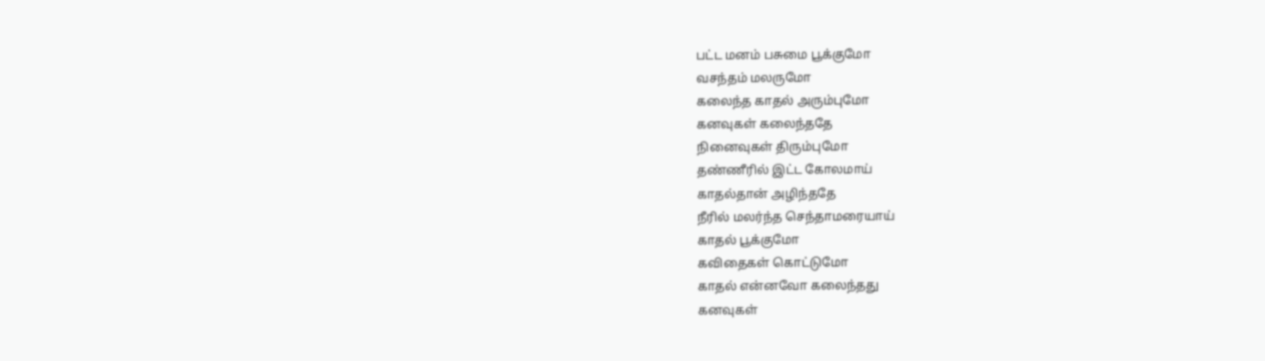பட்ட மனம் பசுமை பூக்குமோ
வசந்தம் மலருமோ
கலைந்த காதல் அரும்புமோ
கனவுகள் கலைந்ததே
நினைவுகள் திரும்புமோ
தண்ணீரில் இட்ட கோலமாய்
காதல்தான் அழிந்ததே
நீரில் மலர்ந்த செந்தாமரையாய்
காதல் பூக்குமோ
கவிதைகள் கொட்டுமோ
காதல் என்னவோ கலைந்தது
கனவுகள்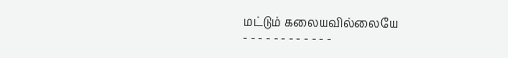மட்டும் கலையவில்லையே
- - - - - - - - - - - -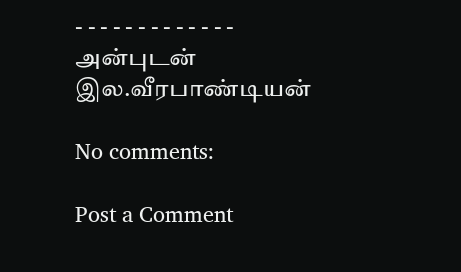- - - - - - - - - - - - -
அன்புடன்
இல.வீரபாண்டியன்

No comments:

Post a Comment